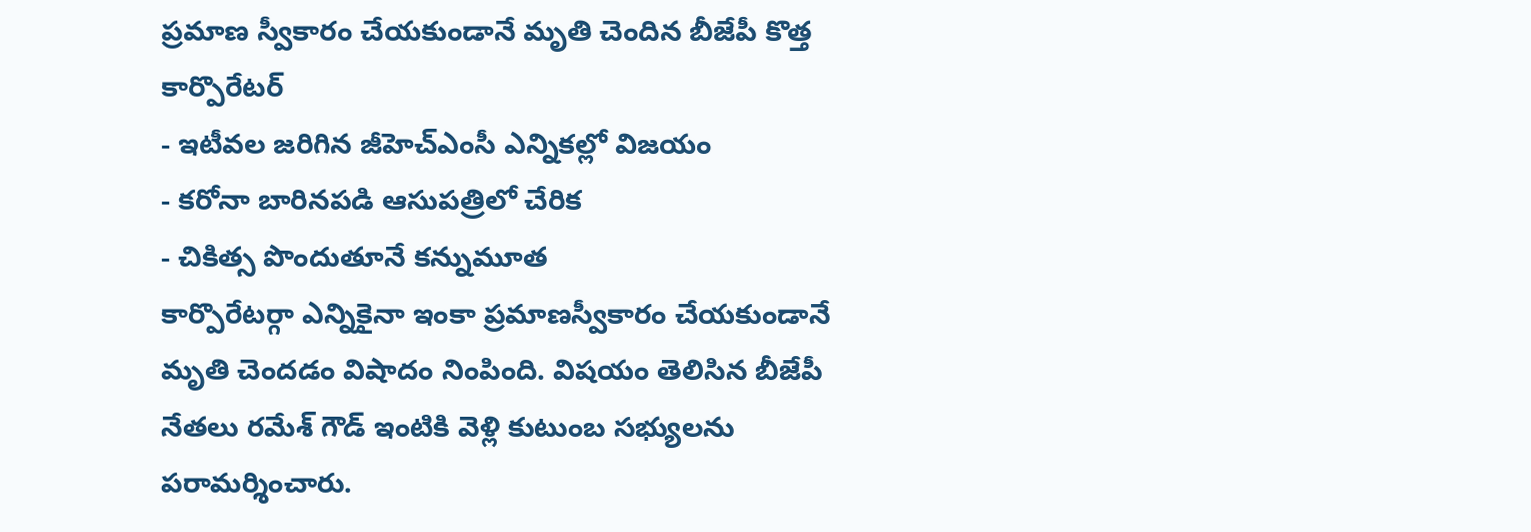ప్రమాణ స్వీకారం చేయకుండానే మృతి చెందిన బీజేపీ కొత్త కార్పొరేటర్
- ఇటీవల జరిగిన జీహెచ్ఎంసీ ఎన్నికల్లో విజయం
- కరోనా బారినపడి ఆసుపత్రిలో చేరిక
- చికిత్స పొందుతూనే కన్నుమూత
కార్పొరేటర్గా ఎన్నికైనా ఇంకా ప్రమాణస్వీకారం చేయకుండానే మృతి చెందడం విషాదం నింపింది. విషయం తెలిసిన బీజేపీ నేతలు రమేశ్ గౌడ్ ఇంటికి వెళ్లి కుటుంబ సభ్యులను పరామర్శించారు.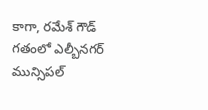కాగా, రమేశ్ గౌడ్ గతంలో ఎల్బీనగర్ మున్సిపల్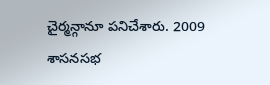చైర్మన్గానూ పనిచేశారు. 2009 శాసనసభ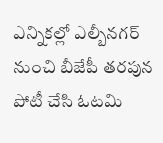ఎన్నికల్లో ఎల్బీనగర్ నుంచి బీజేపీ తరపున పోటీ చేసి ఓటమి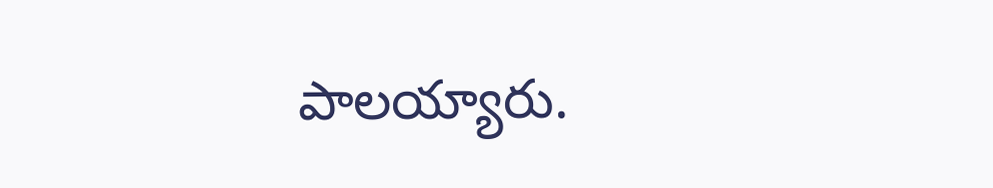పాలయ్యారు.